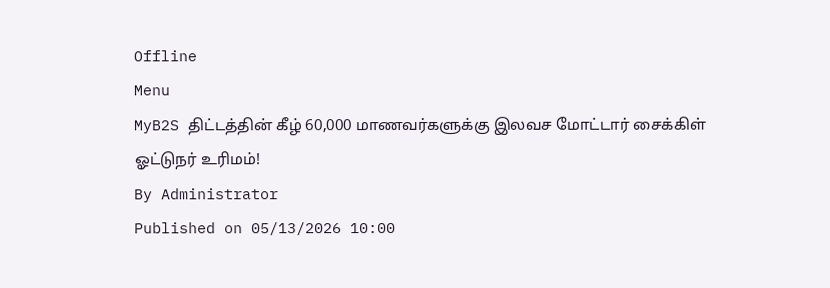Offline
Menu
MyB2S திட்டத்தின் கீழ் 60,000 மாணவர்களுக்கு இலவச மோட்டார் சைக்கிள் ஓட்டுநர் உரிமம்!
By Administrator
Published on 05/13/2026 10:00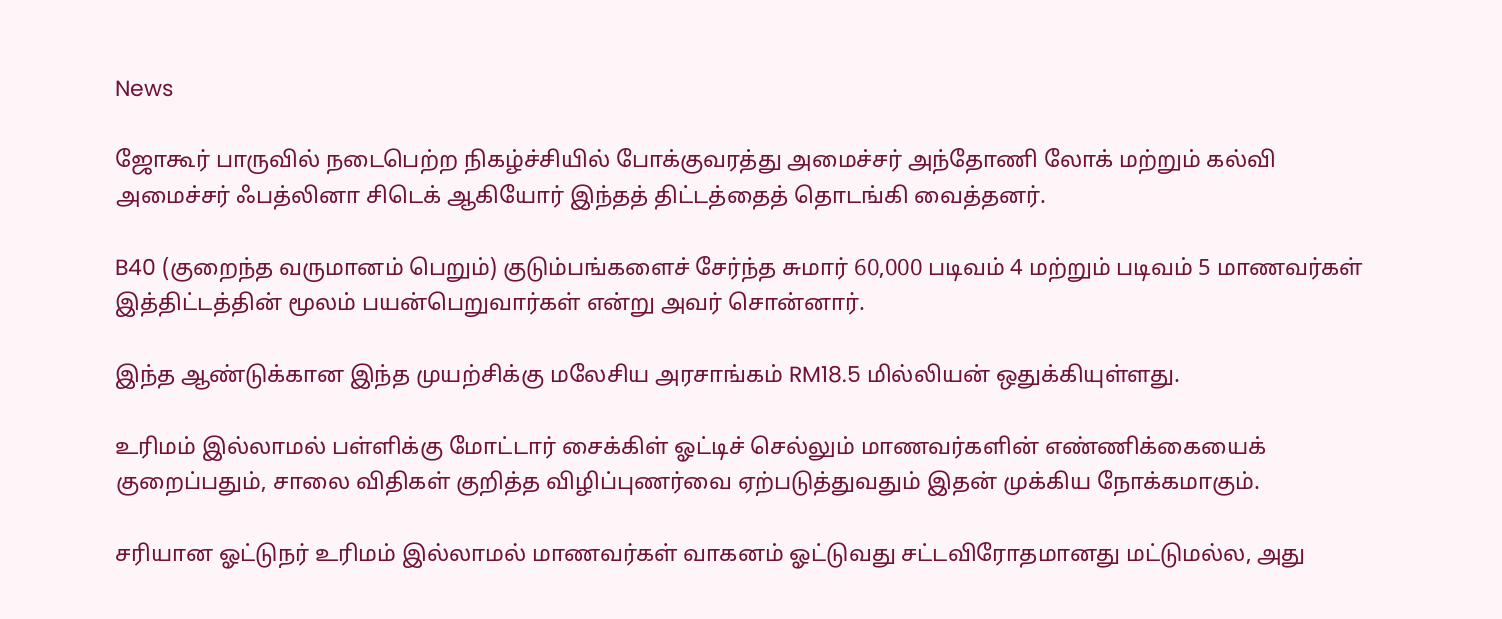News

ஜோகூர் பாருவில் நடைபெற்ற நிகழ்ச்சியில் போக்குவரத்து அமைச்சர் அந்தோணி லோக் மற்றும் கல்வி அமைச்சர் ஃபத்லினா சிடெக் ஆகியோர் இந்தத் திட்டத்தைத் தொடங்கி வைத்தனர்.

B40 (குறைந்த வருமானம் பெறும்) குடும்பங்களைச் சேர்ந்த சுமார் 60,000 படிவம் 4 மற்றும் படிவம் 5 மாணவர்கள் இத்திட்டத்தின் மூலம் பயன்பெறுவார்கள் என்று அவர் சொன்னார்.

இந்த ஆண்டுக்கான இந்த முயற்சிக்கு மலேசிய அரசாங்கம் RM18.5 மில்லியன் ஒதுக்கியுள்ளது.

உரிமம் இல்லாமல் பள்ளிக்கு மோட்டார் சைக்கிள் ஓட்டிச் செல்லும் மாணவர்களின் எண்ணிக்கையைக் குறைப்பதும், சாலை விதிகள் குறித்த விழிப்புணர்வை ஏற்படுத்துவதும் இதன் முக்கிய நோக்கமாகும்.

சரியான ஓட்டுநர் உரிமம் இல்லாமல் மாணவர்கள் வாகனம் ஓட்டுவது சட்டவிரோதமானது மட்டுமல்ல, அது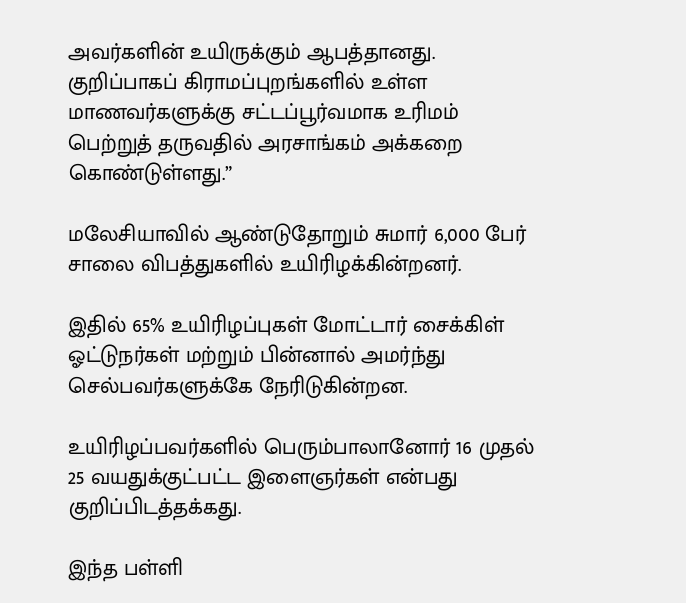அவர்களின் உயிருக்கும் ஆபத்தானது. குறிப்பாகப் கிராமப்புறங்களில் உள்ள மாணவர்களுக்கு சட்டப்பூர்வமாக உரிமம் பெற்றுத் தருவதில் அரசாங்கம் அக்கறை கொண்டுள்ளது.”

மலேசியாவில் ஆண்டுதோறும் சுமார் 6,000 பேர் சாலை விபத்துகளில் உயிரிழக்கின்றனர்.

இதில் 65% உயிரிழப்புகள் மோட்டார் சைக்கிள் ஓட்டுநர்கள் மற்றும் பின்னால் அமர்ந்து செல்பவர்களுக்கே நேரிடுகின்றன.

உயிரிழப்பவர்களில் பெரும்பாலானோர் 16 முதல் 25 வயதுக்குட்பட்ட இளைஞர்கள் என்பது குறிப்பிடத்தக்கது.

இந்த பள்ளி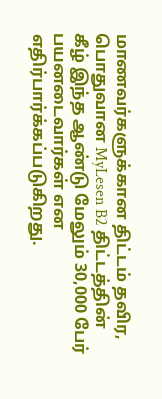மாணவர்களுக்கான திட்டம் தவிர, பொதுவான MyLesen B2 திட்டத்தின் கீழ் இந்த ஆண்டு மேலும் 30,000 பேர் பயனடைவார்கள் என எதிர்பார்க்கப்படுகிறது.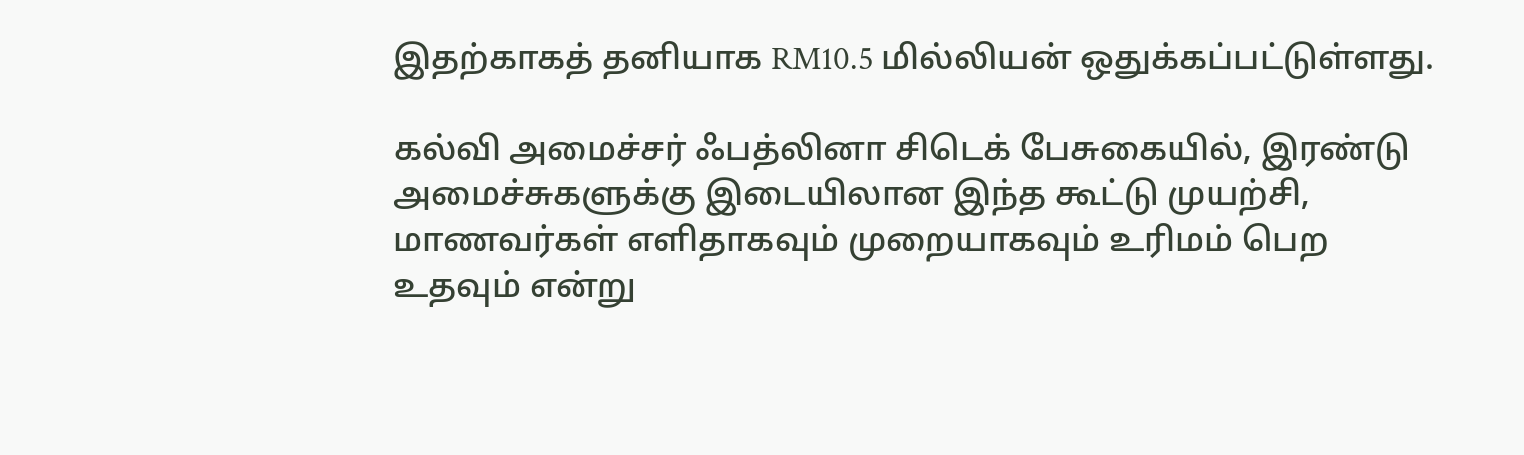இதற்காகத் தனியாக RM10.5 மில்லியன் ஒதுக்கப்பட்டுள்ளது.

கல்வி அமைச்சர் ஃபத்லினா சிடெக் பேசுகையில், இரண்டு அமைச்சுகளுக்கு இடையிலான இந்த கூட்டு முயற்சி, மாணவர்கள் எளிதாகவும் முறையாகவும் உரிமம் பெற உதவும் என்று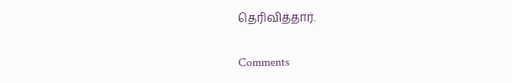தெரிவித்தார்.

Comments